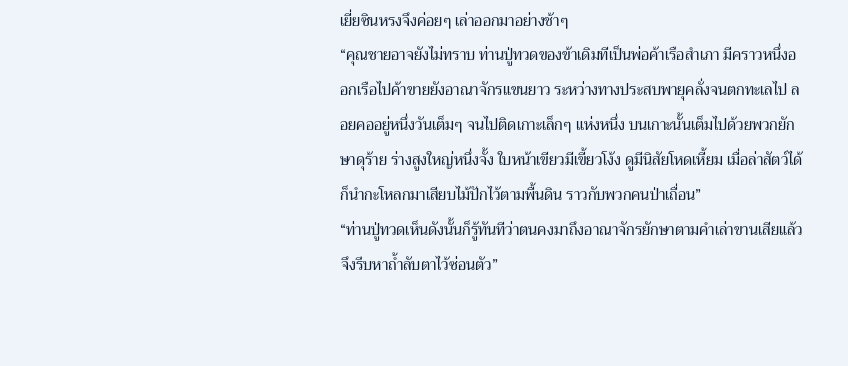เยี่ยซินหรงจึงค่อยๆ เล่าออกมาอย่างช้าๆ
“คุณชายอาจยังไม่ทราบ ท่านปู่ทวดของข้าเดิมทีเป็นพ่อค้าเรือสำเภา มีคราวหนึ่งออกเรือไปค้าขายยังอาณาจักรแขนยาว ระหว่างทางประสบพายุคลั่งจนตกทะเลไป ลอยคออยู่หนึ่งวันเต็มๆ จนไปติดเกาะเล็กๆ แห่งหนึ่ง บนเกาะนั้นเต็มไปด้วยพวกยักษาดุร้าย ร่างสูงใหญ่หนึ่งจั้ง ใบหน้าเขียวมีเขี้ยวโง้ง ดูมีนิสัยโหดเหี้ยม เมื่อล่าสัตว์ได้ก็นำกะโหลกมาเสียบไม้ปักไว้ตามพื้นดิน ราวกับพวกคนป่าเถื่อน”
“ท่านปู่ทวดเห็นดังนั้นก็รู้ทันทีว่าตนคงมาถึงอาณาจักรยักษาตามคำเล่าขานเสียแล้ว จึงรีบหาถ้ำลับตาไว้ซ่อนตัว”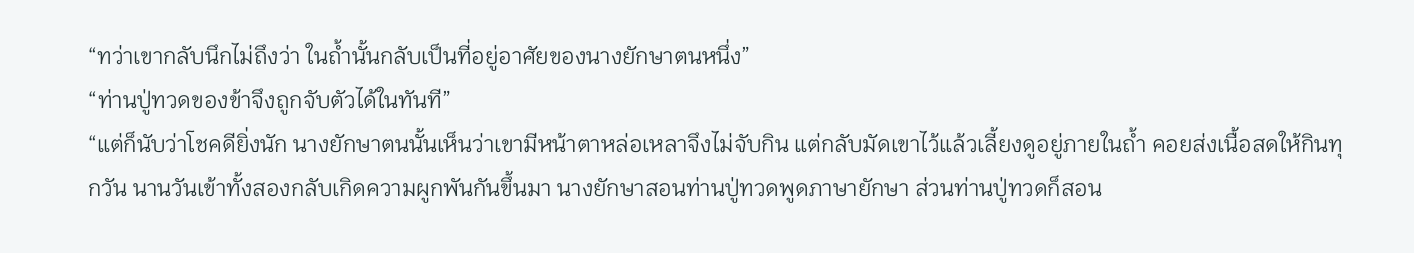“ทว่าเขากลับนึกไม่ถึงว่า ในถ้ำนั้นกลับเป็นที่อยู่อาศัยของนางยักษาตนหนึ่ง”
“ท่านปู่ทวดของข้าจึงถูกจับตัวได้ในทันที”
“แต่ก็นับว่าโชคดียิ่งนัก นางยักษาตนนั้นเห็นว่าเขามีหน้าตาหล่อเหลาจึงไม่จับกิน แต่กลับมัดเขาไว้แล้วเลี้ยงดูอยู่ภายในถ้ำ คอยส่งเนื้อสดให้กินทุกวัน นานวันเข้าทั้งสองกลับเกิดความผูกพันกันขึ้นมา นางยักษาสอนท่านปู่ทวดพูดภาษายักษา ส่วนท่านปู่ทวดก็สอน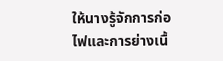ให้นางรู้จักการก่อไฟและการย่างเนื้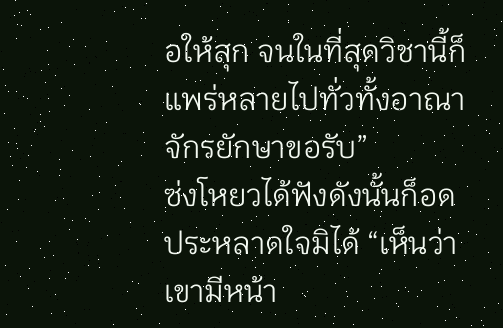อให้สุก จนในที่สุดวิชานี้ก็แพร่หลายไปทั่วทั้งอาณาจักรยักษาขอรับ”
ซ่งโหยวได้ฟังดังนั้นก็อดประหลาดใจมิได้ “เห็นว่าเขามีหน้า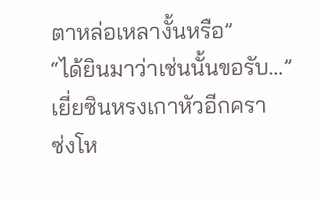ตาหล่อเหลางั้นหรือ”
“ได้ยินมาว่าเช่นนั้นขอรับ…”
เยี่ยซินหรงเกาหัวอีกครา
ซ่งโห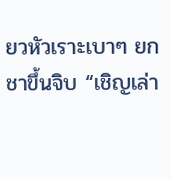ยวหัวเราะเบาๆ ยกชาขึ้นจิบ “เชิญเล่า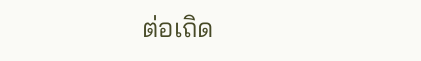ต่อเถิด